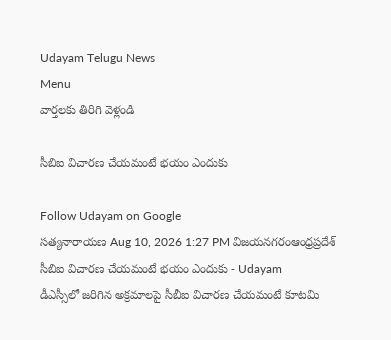Udayam Telugu News
Menu
వార్తలకు తిరిగి వెళ్లండి

సీబిఐ విచారణ చేయమంటే భయం ఎందుకు

Follow Udayam on Google
సత్యనారాయణ Aug 10, 2026 1:27 PM విజయనగరంఆంధ్రప్రదేశ్
సీబిఐ విచారణ చేయమంటే భయం ఎందుకు - Udayam
డీఎస్సీలో జరిగిన అక్రమాలపై సీబీఐ విచారణ చేయమంటే కూటమి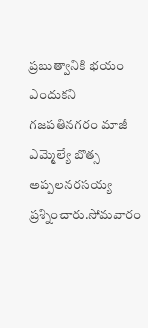ప్రబుత్వానికి భయం ఎందుకని గజపతినగరం మాజీ ఎమ్మెల్యే బొత్స అప్పలనరసయ్య ప్రశ్నించారు.సోమవారం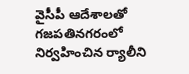వైసీపీ ఆదేశాలతో గజపతినగరంలో నిర్వహించిన ర్యాలీని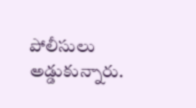పోలీసులు అడ్డుకున్నారు.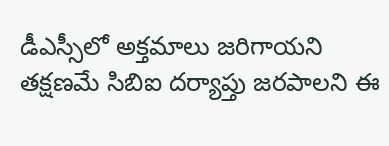డీఎస్సీలో అక్తమాలు జరిగాయని తక్షణమే సిబిఐ దర్యాప్తు జరపాలని ఈ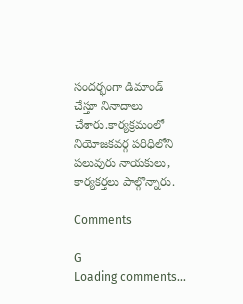సందర్భంగా డిమాండ్‌ చేస్తూ నినాదాలు చేశారు.కార్యక్రమంలో నియోజకవర్గ పరిధిలోని పలువురు నాయకులు, కార్యకర్తలు పాల్గొన్నారు.

Comments

G
Loading comments...